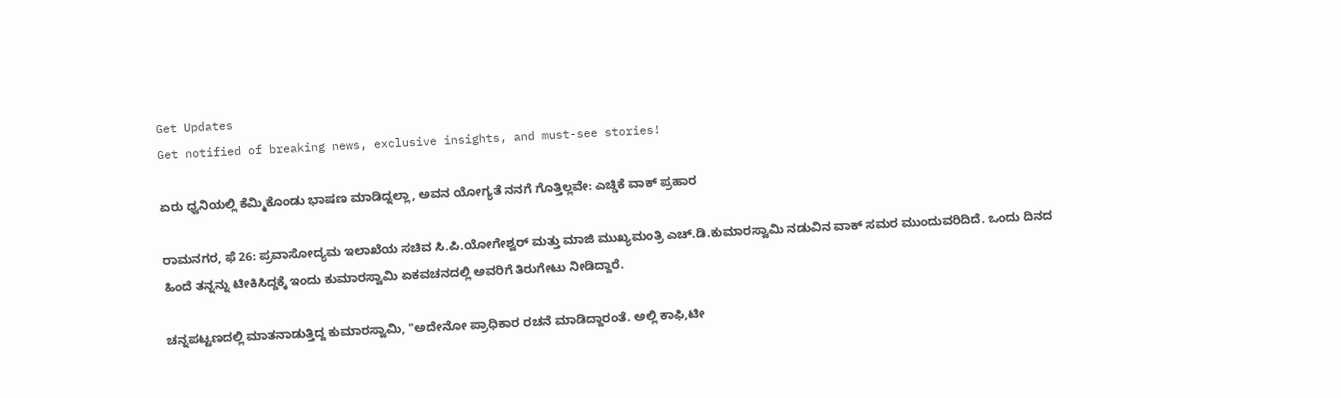Get Updates
Get notified of breaking news, exclusive insights, and must-see stories!

ಏರು ಧ್ವನಿಯಲ್ಲಿ ಕೆಮ್ಮಿಕೊಂಡು ಭಾಷಣ ಮಾಡಿದ್ನಲ್ಲಾ, ಅವನ ಯೋಗ್ಯತೆ ನನಗೆ ಗೊತ್ತಿಲ್ಲವೇ: ಎಚ್ಡಿಕೆ ವಾಕ್ ಪ್ರಹಾರ

ರಾಮನಗರ, ಫೆ 26: ಪ್ರವಾಸೋದ್ಯಮ ಇಲಾಖೆಯ ಸಚಿವ ಸಿ.ಪಿ.ಯೋಗೇಶ್ವರ್ ಮತ್ತು ಮಾಜಿ ಮುಖ್ಯಮಂತ್ರಿ ಎಚ್.ಡಿ.ಕುಮಾರಸ್ವಾಮಿ ನಡುವಿನ ವಾಕ್ ಸಮರ ಮುಂದುವರಿದಿದೆ. ಒಂದು ದಿನದ ಹಿಂದೆ ತನ್ನನ್ನು ಟೀಕಿಸಿದ್ದಕ್ಕೆ ಇಂದು ಕುಮಾರಸ್ವಾಮಿ ಏಕವಚನದಲ್ಲಿ ಅವರಿಗೆ ತಿರುಗೇಟು ನೀಡಿದ್ದಾರೆ.

ಚನ್ನಪಟ್ಟಣದಲ್ಲಿ ಮಾತನಾಡುತ್ತಿದ್ದ ಕುಮಾರಸ್ವಾಮಿ, "ಅದೇನೋ ಪ್ರಾಧಿಕಾರ ರಚನೆ ಮಾಡಿದ್ದಾರಂತೆ. ಅಲ್ಲಿ ಕಾಫಿ,ಟೀ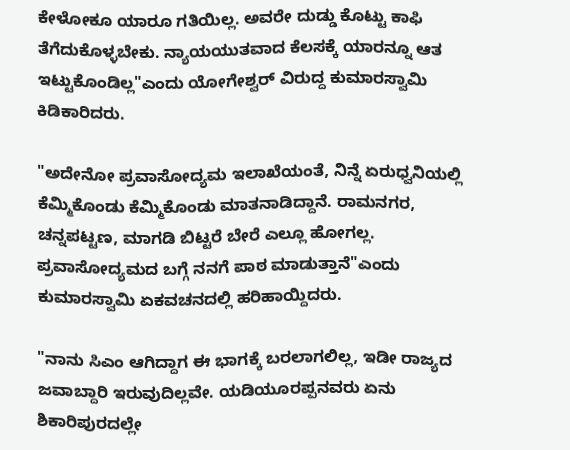ಕೇಳೋಕೂ ಯಾರೂ ಗತಿಯಿಲ್ಲ. ಅವರೇ ದುಡ್ಡು ಕೊಟ್ಟು ಕಾಫಿ ತೆಗೆದುಕೊಳ್ಳಬೇಕು. ನ್ಯಾಯಯುತವಾದ ಕೆಲಸಕ್ಕೆ ಯಾರನ್ನೂ ಆತ ಇಟ್ಟುಕೊಂಡಿಲ್ಲ"ಎಂದು ಯೋಗೇಶ್ವರ್ ವಿರುದ್ದ ಕುಮಾರಸ್ವಾಮಿ ಕಿಡಿಕಾರಿದರು.

"ಅದೇನೋ ಪ್ರವಾಸೋದ್ಯಮ ಇಲಾಖೆಯಂತೆ, ನಿನ್ನೆ ಏರುಧ್ವನಿಯಲ್ಲಿ ಕೆಮ್ಮಿಕೊಂಡು ಕೆಮ್ಮಿಕೊಂಡು ಮಾತನಾಡಿದ್ದಾನೆ. ರಾಮನಗರ, ಚನ್ನಪಟ್ಟಣ, ಮಾಗಡಿ ಬಿಟ್ಟರೆ ಬೇರೆ ಎಲ್ಲೂ ಹೋಗಲ್ಲ. ಪ್ರವಾಸೋದ್ಯಮದ ಬಗ್ಗೆ ನನಗೆ ಪಾಠ ಮಾಡುತ್ತಾನೆ"ಎಂದು ಕುಮಾರಸ್ವಾಮಿ ಏಕವಚನದಲ್ಲಿ ಹರಿಹಾಯ್ದಿದರು.

"ನಾನು ಸಿಎಂ ಆಗಿದ್ದಾಗ ಈ ಭಾಗಕ್ಕೆ ಬರಲಾಗಲಿಲ್ಲ, ಇಡೀ ರಾಜ್ಯದ ಜವಾಬ್ದಾರಿ ಇರುವುದಿಲ್ಲವೇ. ಯಡಿಯೂರಪ್ಪನವರು ಏನು ಶಿಕಾರಿಪುರದಲ್ಲೇ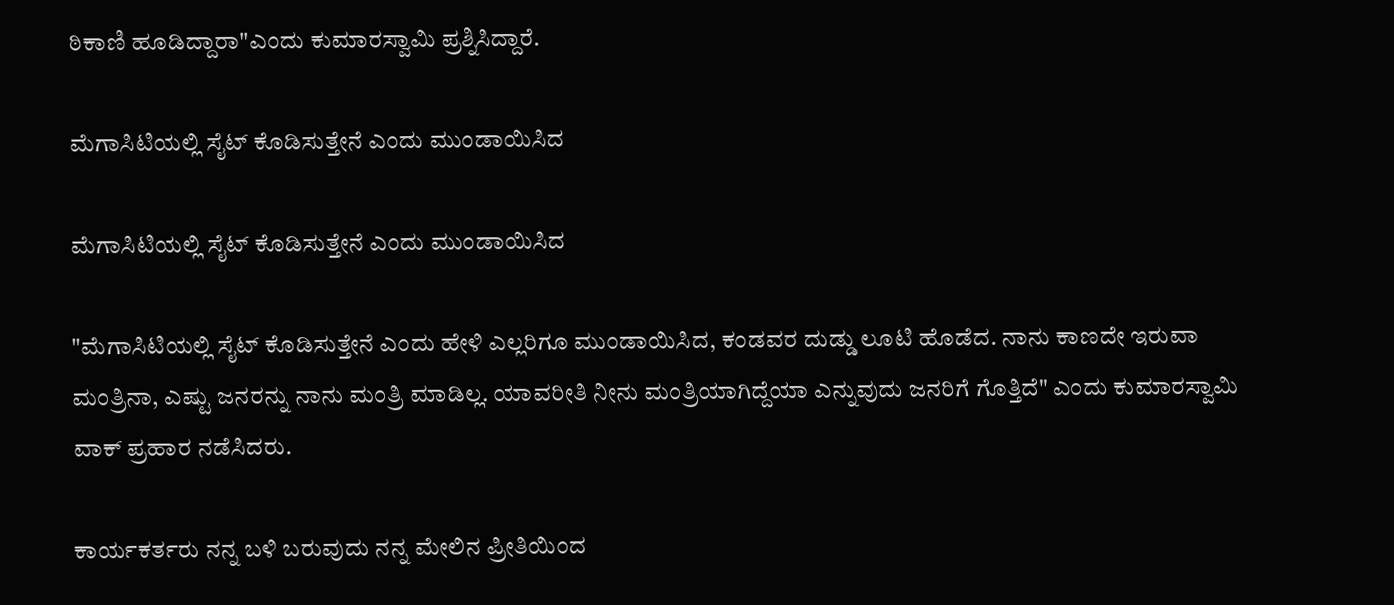ಠಿಕಾಣಿ ಹೂಡಿದ್ದಾರಾ"ಎಂದು ಕುಮಾರಸ್ವಾಮಿ ಪ್ರಶ್ನಿಸಿದ್ದಾರೆ.

ಮೆಗಾಸಿಟಿಯಲ್ಲಿ ಸೈಟ್ ಕೊಡಿಸುತ್ತೇನೆ ಎಂದು ಮುಂಡಾಯಿಸಿದ

ಮೆಗಾಸಿಟಿಯಲ್ಲಿ ಸೈಟ್ ಕೊಡಿಸುತ್ತೇನೆ ಎಂದು ಮುಂಡಾಯಿಸಿದ

"ಮೆಗಾಸಿಟಿಯಲ್ಲಿ ಸೈಟ್ ಕೊಡಿಸುತ್ತೇನೆ ಎಂದು ಹೇಳಿ ಎಲ್ಲರಿಗೂ ಮುಂಡಾಯಿಸಿದ, ಕಂಡವರ ದುಡ್ಡು ಲೂಟಿ ಹೊಡೆದ. ನಾನು ಕಾಣದೇ ಇರುವಾ ಮಂತ್ರಿನಾ, ಎಷ್ಟು ಜನರನ್ನು ನಾನು ಮಂತ್ರಿ ಮಾಡಿಲ್ಲ. ಯಾವರೀತಿ ನೀನು ಮಂತ್ರಿಯಾಗಿದ್ದೆಯಾ ಎನ್ನುವುದು ಜನರಿಗೆ ಗೊತ್ತಿದೆ" ಎಂದು ಕುಮಾರಸ್ವಾಮಿ ವಾಕ್ ಪ್ರಹಾರ ನಡೆಸಿದರು.

ಕಾರ್ಯಕರ್ತರು ನನ್ನ ಬಳಿ ಬರುವುದು ನನ್ನ ಮೇಲಿನ ಪ್ರೀತಿಯಿಂದ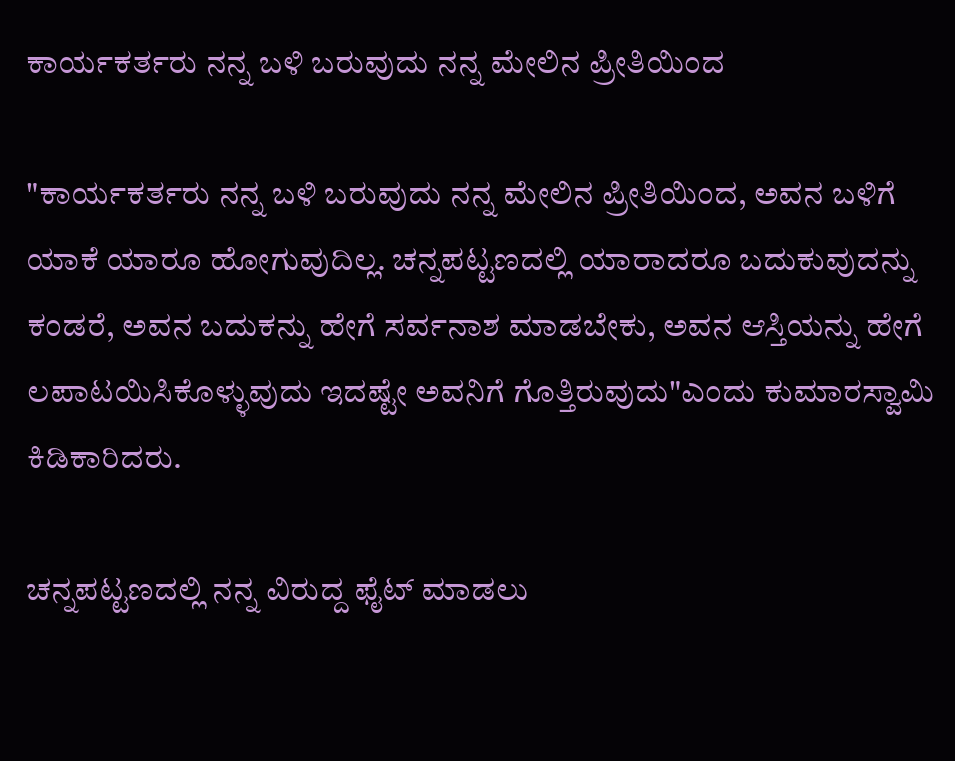ಕಾರ್ಯಕರ್ತರು ನನ್ನ ಬಳಿ ಬರುವುದು ನನ್ನ ಮೇಲಿನ ಪ್ರೀತಿಯಿಂದ

"ಕಾರ್ಯಕರ್ತರು ನನ್ನ ಬಳಿ ಬರುವುದು ನನ್ನ ಮೇಲಿನ ಪ್ರೀತಿಯಿಂದ, ಅವನ ಬಳಿಗೆ ಯಾಕೆ ಯಾರೂ ಹೋಗುವುದಿಲ್ಲ. ಚನ್ನಪಟ್ಟಣದಲ್ಲಿ ಯಾರಾದರೂ ಬದುಕುವುದನ್ನು ಕಂಡರೆ, ಅವನ ಬದುಕನ್ನು ಹೇಗೆ ಸರ್ವನಾಶ ಮಾಡಬೇಕು, ಅವನ ಆಸ್ತಿಯನ್ನು ಹೇಗೆ ಲಪಾಟಯಿಸಿಕೊಳ್ಳುವುದು ಇದಷ್ಟೇ ಅವನಿಗೆ ಗೊತ್ತಿರುವುದು"ಎಂದು ಕುಮಾರಸ್ವಾಮಿ ಕಿಡಿಕಾರಿದರು.

ಚನ್ನಪಟ್ಟಣದಲ್ಲಿ ನನ್ನ ವಿರುದ್ದ ಫೈಟ್ ಮಾಡಲು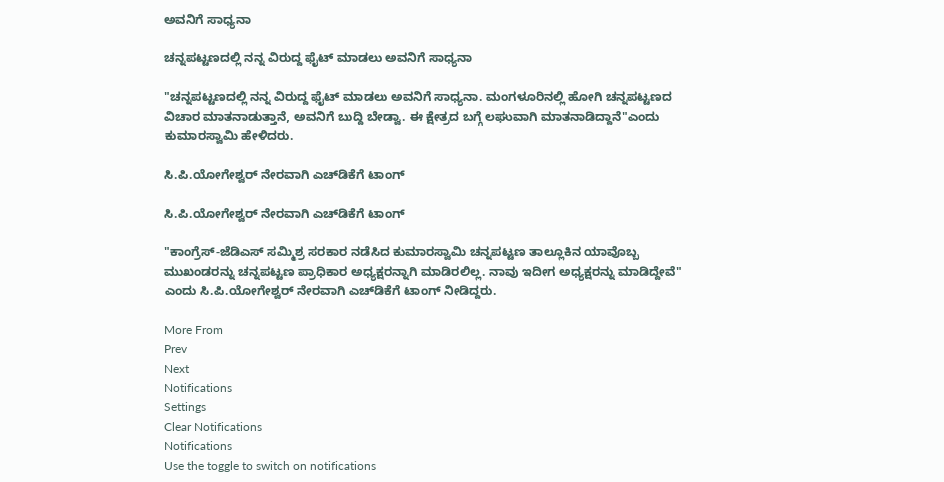ಅವನಿಗೆ ಸಾಧ್ಯನಾ

ಚನ್ನಪಟ್ಟಣದಲ್ಲಿ ನನ್ನ ವಿರುದ್ದ ಫೈಟ್ ಮಾಡಲು ಅವನಿಗೆ ಸಾಧ್ಯನಾ

"ಚನ್ನಪಟ್ಟಣದಲ್ಲಿ ನನ್ನ ವಿರುದ್ದ ಫೈಟ್ ಮಾಡಲು ಅವನಿಗೆ ಸಾಧ್ಯನಾ. ಮಂಗಳೂರಿನಲ್ಲಿ ಹೋಗಿ ಚನ್ನಪಟ್ಟಣದ ವಿಚಾರ ಮಾತನಾಡುತ್ತಾನೆ, ಅವನಿಗೆ ಬುದ್ದಿ ಬೇಡ್ವಾ. ಈ ಕ್ಷೇತ್ರದ ಬಗ್ಗೆ ಲಘುವಾಗಿ ಮಾತನಾಡಿದ್ದಾನೆ"ಎಂದು ಕುಮಾರಸ್ವಾಮಿ ಹೇಳಿದರು.

ಸಿ.ಪಿ.ಯೋಗೇಶ್ವರ್ ನೇರವಾಗಿ ಎಚ್‌ಡಿಕೆಗೆ ಟಾಂಗ್

ಸಿ.ಪಿ.ಯೋಗೇಶ್ವರ್ ನೇರವಾಗಿ ಎಚ್‌ಡಿಕೆಗೆ ಟಾಂಗ್

"ಕಾಂಗ್ರೆಸ್-ಜೆಡಿಎಸ್ ಸಮ್ಮಿಶ್ರ ಸರಕಾರ ನಡೆಸಿದ ಕುಮಾರಸ್ವಾಮಿ ಚನ್ನಪಟ್ಟಣ ತಾಲ್ಲೂಕಿನ ಯಾವೊಬ್ಬ ಮುಖಂಡರನ್ನು ಚನ್ನಪಟ್ಟಣ ಪ್ರಾಧಿಕಾರ ಅಧ್ಯಕ್ಷರನ್ನಾಗಿ ಮಾಡಿರಲಿಲ್ಲ. ನಾವು ಇದೀಗ ಅಧ್ಯಕ್ಷರನ್ನು ಮಾಡಿದ್ದೇವೆ" ಎಂದು ಸಿ.ಪಿ.ಯೋಗೇಶ್ವರ್ ನೇರವಾಗಿ ಎಚ್‌ಡಿಕೆಗೆ ಟಾಂಗ್ ನೀಡಿದ್ದರು.

More From
Prev
Next
Notifications
Settings
Clear Notifications
Notifications
Use the toggle to switch on notifications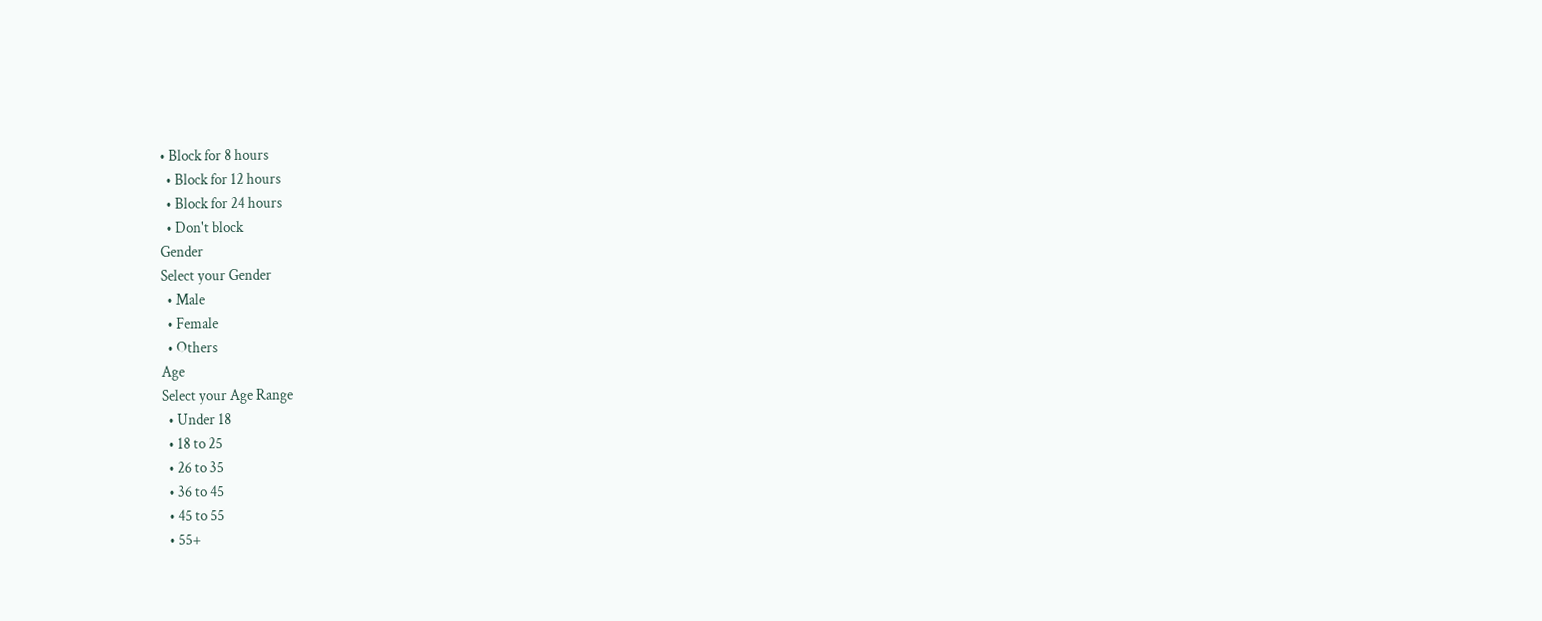• Block for 8 hours
  • Block for 12 hours
  • Block for 24 hours
  • Don't block
Gender
Select your Gender
  • Male
  • Female
  • Others
Age
Select your Age Range
  • Under 18
  • 18 to 25
  • 26 to 35
  • 36 to 45
  • 45 to 55
  • 55+